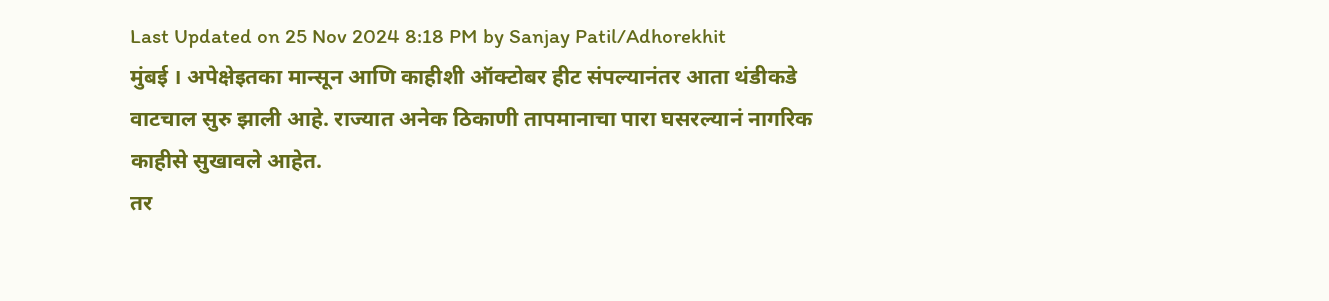Last Updated on 25 Nov 2024 8:18 PM by Sanjay Patil/Adhorekhit
मुंबई । अपेक्षेइतका मान्सून आणि काहीशी ऑक्टोबर हीट संपल्यानंतर आता थंडीकडे वाटचाल सुरु झाली आहे. राज्यात अनेक ठिकाणी तापमानाचा पारा घसरल्यानं नागरिक काहीसे सुखावले आहेत.
तर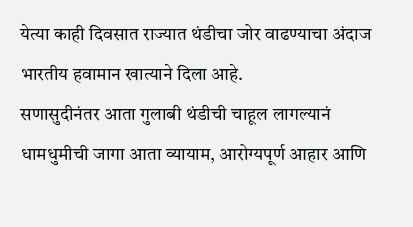येत्या काही दिवसात राज्यात थंडीचा जोर वाढण्याचा अंदाज भारतीय हवामान खात्याने दिला आहे.
सणासुदीनंतर आता गुलाबी थंडीची चाहूल लागल्यानं धामधुमीची जागा आता व्यायाम, आरोग्यपूर्ण आहार आणि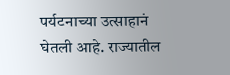पर्यटनाच्या उत्साहानं घेतली आहे. राज्यातील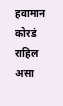हवामान कोरडं राहिल असा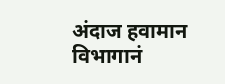अंदाज हवामान विभागानं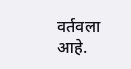वर्तवला आहे.